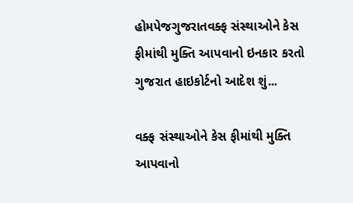હોમપેજગુજરાતવક્ફ સંસ્થાઓને કેસ ફીમાંથી મુક્તિ આપવાનો ઇનકાર કરતો ગુજરાત હાઇકોર્ટનો આદેશ શું...

વક્ફ સંસ્થાઓને કેસ ફીમાંથી મુક્તિ આપવાનો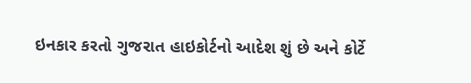ઇનકાર કરતો ગુજરાત હાઇકોર્ટનો આદેશ શું છે અને કોર્ટે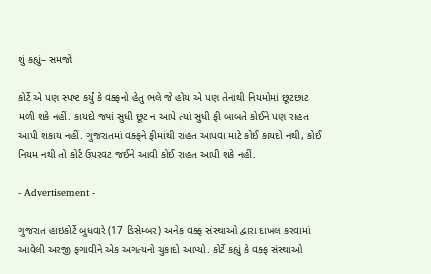શું કહ્યું– સમજો

કોર્ટે એ પણ સ્પષ્ટ કર્યું કે વક્ફનો હેતુ ભલે જે હોય એ પણ તેનાથી નિયમોમાં છૂટછાટ મળી શકે નહીં. કાયદો જ્યાં સુધી છૂટ ન આપે ત્યાં સુધી ફી બાબતે કોઈને પણ રાહત આપી શકાય નહીં. ગુજરાતમાં વક્ફને ફીમાંથી રાહત આપવા માટે કોઈ કાયદો નથી, કોઈ નિયમ નથી તો કોર્ટ ઉપરવટ જઈને આવી કોઈ રાહત આપી શકે નહીં.

- Advertisement -

ગુજરાત હાઇકોર્ટે બુધવારે (17 ડિસેમ્બર) અનેક વક્ફ સંસ્થાઓ દ્વારા દાખલ કરવામાં આવેલી અરજી ફગાવીને એક અગત્યનો ચુકાદો આપ્યો. કોર્ટે કહ્યું કે વક્ફ સંસ્થાઓ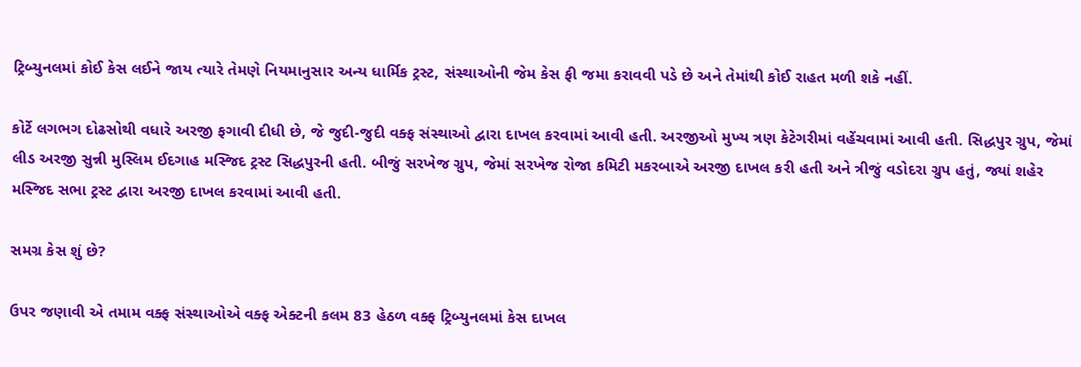ટ્રિબ્યુનલમાં કોઈ કેસ લઈને જાય ત્યારે તેમણે નિયમાનુસાર અન્ય ધાર્મિક ટ્રસ્ટ, સંસ્થાઓની જેમ કેસ ફી જમા કરાવવી પડે છે અને તેમાંથી કોઈ રાહત મળી શકે નહીં.

કોર્ટે લગભગ દોઢસોથી વધારે અરજી ફગાવી દીધી છે, જે જુદી-જુદી વક્ફ સંસ્થાઓ દ્વારા દાખલ કરવામાં આવી હતી. અરજીઓ મુખ્ય ત્રણ કેટેગરીમાં વહેંચવામાં આવી હતી. સિદ્ધપુર ગ્રુપ, જેમાં લીડ અરજી સુન્ની મુસ્લિમ ઈદગાહ મસ્જિદ ટ્રસ્ટ સિદ્ધપુરની હતી. બીજું સરખેજ ગ્રુપ, જેમાં સરખેજ રોજા કમિટી મકરબાએ અરજી દાખલ કરી હતી અને ત્રીજું વડોદરા ગ્રુપ હતું, જ્યાં શહેર મસ્જિદ સભા ટ્રસ્ટ દ્વારા અરજી દાખલ કરવામાં આવી હતી.

સમગ્ર કેસ શું છે?

ઉપર જણાવી એ તમામ વક્ફ સંસ્થાઓએ વક્ફ એક્ટની કલમ 83 હેઠળ વક્ફ ટ્રિબ્યુનલમાં કેસ દાખલ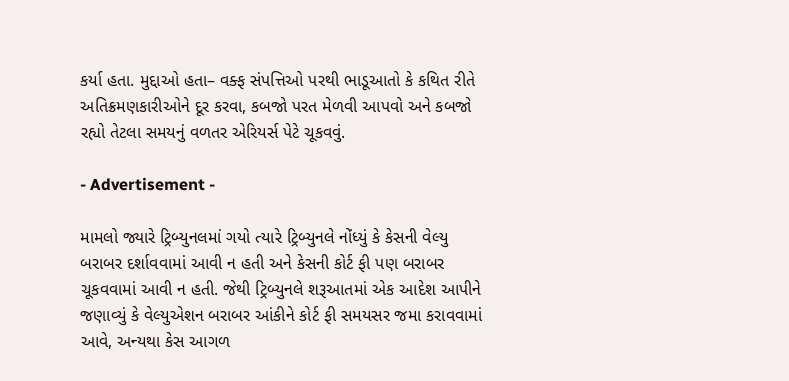કર્યા હતા. મુદ્દાઓ હતા– વક્ફ સંપત્તિઓ પરથી ભાડૂઆતો કે કથિત રીતે અતિક્રમણકારીઓને દૂર કરવા, કબજો પરત મેળવી આપવો અને કબજો રહ્યો તેટલા સમયનું વળતર એરિયર્સ પેટે ચૂકવવું.

- Advertisement -

મામલો જ્યારે ટ્રિબ્યુનલમાં ગયો ત્યારે ટ્રિબ્યુનલે નોંધ્યું કે કેસની વેલ્યુ બરાબર દર્શાવવામાં આવી ન હતી અને કેસની કોર્ટ ફી પણ બરાબર ચૂકવવામાં આવી ન હતી. જેથી ટ્રિબ્યુનલે શરૂઆતમાં એક આદેશ આપીને જણાવ્યું કે વેલ્યુએશન બરાબર આંકીને કોર્ટ ફી સમયસર જમા કરાવવામાં આવે, અન્યથા કેસ આગળ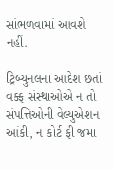સાંભળવામાં આવશે નહીં.

ટ્રિબ્યુનલના આદેશ છતાં વક્ફ સંસ્થાઓએ ન તો સંપત્તિઓની વેલ્યુએશન આંકી, ન કોર્ટ ફી જમા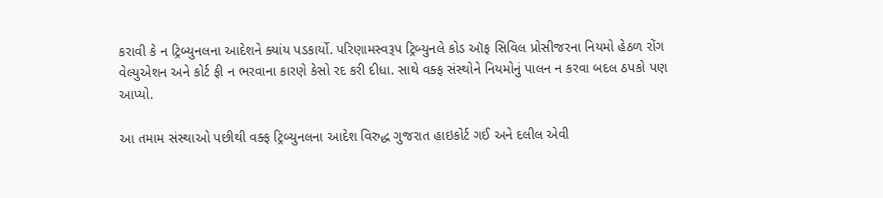કરાવી કે ન ટ્રિબ્યુનલના આદેશને ક્યાંય પડકાર્યો. પરિણામસ્વરૂપ ટ્રિબ્યુનલે કોડ ઑફ સિવિલ પ્રોસીજરના નિયમો હેઠળ રોંગ વેલ્યુએશન અને કોર્ટ ફી ન ભરવાના કારણે કેસો રદ કરી દીધા. સાથે વક્ફ સંસ્થોને નિયમોનું પાલન ન કરવા બદલ ઠપકો પણ આપ્યો.

આ તમામ સંસ્થાઓ પછીથી વક્ફ ટ્રિબ્યુનલના આદેશ વિરુદ્ધ ગુજરાત હાઇકોર્ટ ગઈ અને દલીલ એવી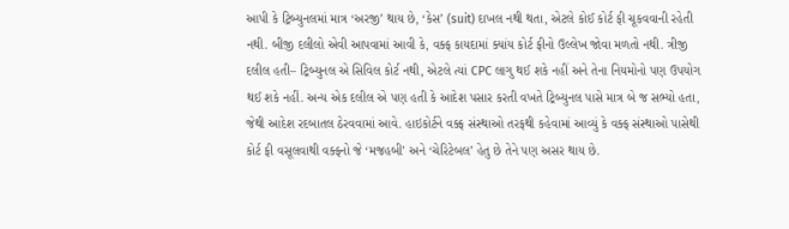આપી કે ટ્રિબ્યુનલમાં માત્ર ‘અરજી’ થાય છે, ‘કેસ’ (suit) દાખલ નથી થતા, એટલે કોઈ કોર્ટ ફી ચૂકવવાની રહેતી નથી. બીજી દલીલો એવી આપવામાં આવી કે, વક્ફ કાયદામાં ક્યાંય કોર્ટ ફીનો ઉલ્લેખ જોવા મળતો નથી. ત્રીજી દલીલ હતી– ટ્રિબ્યુનલ એ સિવિલ કોર્ટ નથી, એટલે ત્યાં CPC લાગુ થઈ શકે નહીં અને તેના નિયમોનો પણ ઉપયોગ થઈ શકે નહીં. અન્ય એક દલીલ એ પણ હતી કે આદેશ પસાર કરતી વખતે ટ્રિબ્યુનલ પાસે માત્ર બે જ સભ્યો હતા, જેથી આદેશ રદબાતલ ઠેરવવામાં આવે. હાઇકોર્ટને વક્ફ સંસ્થાઓ તરફથી કહેવામાં આવ્યું કે વક્ફ સંસ્થાઓ પાસેથી કોર્ટ ફી વસૂલવાથી વક્ફનો જે ‘મજહબી’ અને ‘ચેરિટેબલ’ હેતુ છે તેને પણ અસર થાય છે.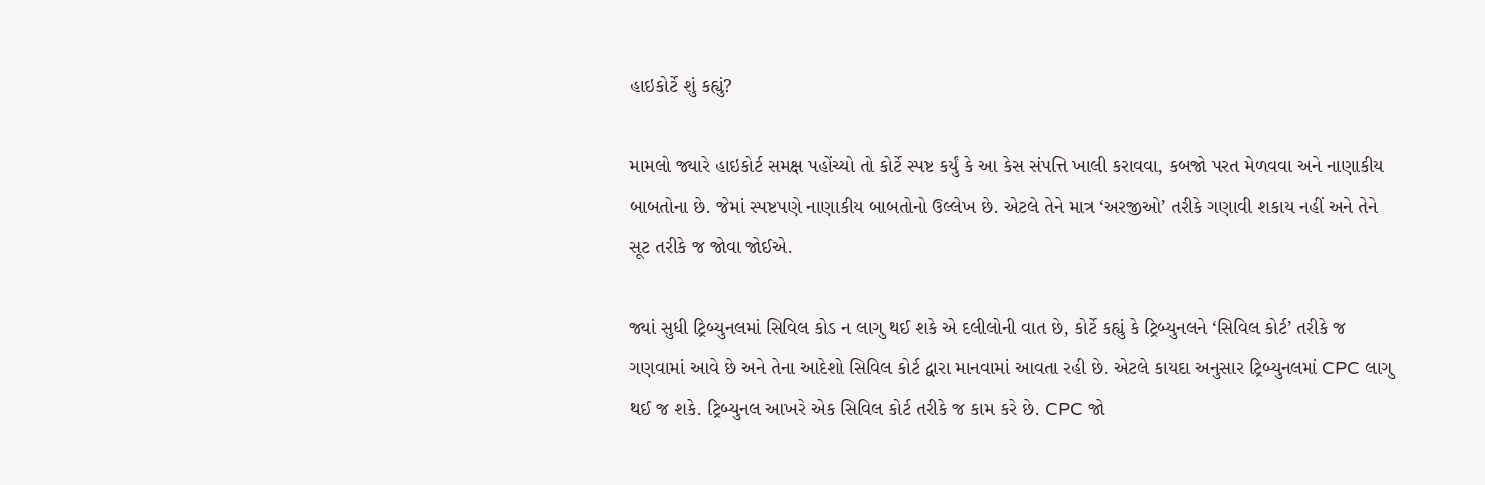હાઇકોર્ટે શું કહ્યું?

મામલો જ્યારે હાઇકોર્ટ સમક્ષ પહોંચ્યો તો કોર્ટે સ્પષ્ટ કર્યું કે આ કેસ સંપત્તિ ખાલી કરાવવા, કબજો પરત મેળવવા અને નાણાકીય બાબતોના છે. જેમાં સ્પષ્ટપણે નાણાકીય બાબતોનો ઉલ્લેખ છે. એટલે તેને માત્ર ‘અરજીઓ’ તરીકે ગણાવી શકાય નહીં અને તેને સૂટ તરીકે જ જોવા જોઈએ.

જ્યાં સુધી ટ્રિબ્યુનલમાં સિવિલ કોડ ન લાગુ થઈ શકે એ દલીલોની વાત છે, કોર્ટે કહ્યું કે ટ્રિબ્યુનલને ‘સિવિલ કોર્ટ’ તરીકે જ ગણવામાં આવે છે અને તેના આદેશો સિવિલ કોર્ટ દ્વારા માનવામાં આવતા રહી છે. એટલે કાયદા અનુસાર ટ્રિબ્યુનલમાં CPC લાગુ થઈ જ શકે. ટ્રિબ્યુનલ આખરે એક સિવિલ કોર્ટ તરીકે જ કામ કરે છે. CPC જો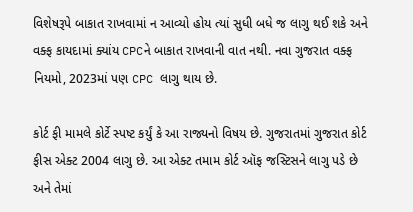વિશેષરૂપે બાકાત રાખવામાં ન આવ્યો હોય ત્યાં સુધી બધે જ લાગુ થઈ શકે અને વક્ફ કાયદામાં ક્યાંય CPCને બાકાત રાખવાની વાત નથી. નવા ગુજરાત વક્ફ નિયમો, 2023માં પણ CPC લાગુ થાય છે.

કોર્ટ ફી મામલે કોર્ટે સ્પષ્ટ કર્યું કે આ રાજ્યનો વિષય છે. ગુજરાતમાં ગુજરાત કોર્ટ ફીસ એક્ટ 2004 લાગુ છે. આ એક્ટ તમામ કોર્ટ ઑફ જસ્ટિસને લાગુ પડે છે અને તેમાં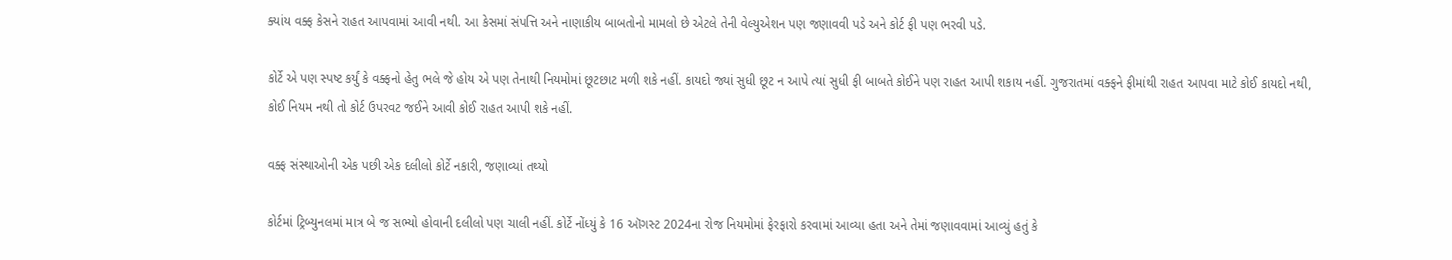ક્યાંય વક્ફ કેસને રાહત આપવામાં આવી નથી. આ કેસમાં સંપત્તિ અને નાણાકીય બાબતોનો મામલો છે એટલે તેની વેલ્યુએશન પણ જણાવવી પડે અને કોર્ટ ફી પણ ભરવી પડે.

કોર્ટે એ પણ સ્પષ્ટ કર્યું કે વક્ફનો હેતુ ભલે જે હોય એ પણ તેનાથી નિયમોમાં છૂટછાટ મળી શકે નહીં. કાયદો જ્યાં સુધી છૂટ ન આપે ત્યાં સુધી ફી બાબતે કોઈને પણ રાહત આપી શકાય નહીં. ગુજરાતમાં વક્ફને ફીમાંથી રાહત આપવા માટે કોઈ કાયદો નથી, કોઈ નિયમ નથી તો કોર્ટ ઉપરવટ જઈને આવી કોઈ રાહત આપી શકે નહીં.

વક્ફ સંસ્થાઓની એક પછી એક દલીલો કોર્ટે નકારી, જણાવ્યાં તથ્યો

કોર્ટમાં ટ્રિબ્યુનલમાં માત્ર બે જ સભ્યો હોવાની દલીલો પણ ચાલી નહીં. કોર્ટે નોંધ્યું કે 16 ઑગસ્ટ 2024ના રોજ નિયમોમાં ફેરફારો કરવામાં આવ્યા હતા અને તેમાં જણાવવામાં આવ્યું હતું કે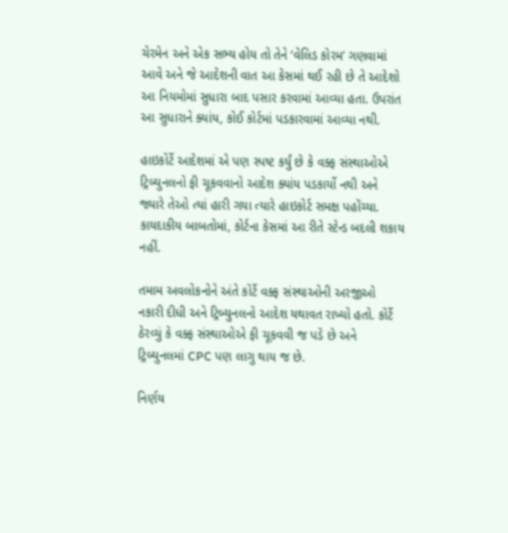ચેરમેન અને એક સભ્ય હોય તો તેને ‘વેલિડ કોરમ’ ગણવામાં આવે અને જે આદેશની વાત આ કેસમાં થઈ રહી છે તે આદેશો આ નિયમોમાં સુધારા બાદ પસાર કરવામાં આવ્યા હતા. ઉપરાંત આ સુધારાને ક્યાંય, કોઈ કોર્ટમાં પડકારવામાં આવ્યા નથી.

હાઇકોર્ટે આદેશમાં એ પણ સ્પષ્ટ કર્યું છે કે વક્ફ સંસ્થાઓએ ટ્રિબ્યુનલનો ફી ચૂકવવાનો આદેશ ક્યાંય પડકાર્યો નથી અને જ્યારે તેઓ ત્યાં હારી ગયા ત્યારે હાઇકોર્ટ સમક્ષ પહોંચ્યા. કાયદાકીય બાબતોમાં, કોર્ટના કેસમાં આ રીતે સ્ટેન્ડ બદલી શકાય નહીં.

તમામ અવલોકનોને અંતે કોર્ટે વક્ફ સંસ્થાઓની અરજીઓ નકારી દીધી અને ટ્રિબ્યુનલનો આદેશ યથાવત રાખ્યો હતો. કોર્ટે ઠેરવ્યું કે વક્ફ સંસ્થાઓએ ફી ચૂકવવી જ પડે છે અને ટ્રિબ્યુનલમાં CPC પણ લાગુ થાય જ છે.

નિર્ણય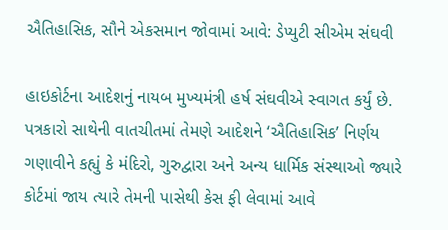ઐતિહાસિક, સૌને એકસમાન જોવામાં આવે: ડેપ્યુટી સીએમ સંઘવી

હાઇકોર્ટના આદેશનું નાયબ મુખ્યમંત્રી હર્ષ સંઘવીએ સ્વાગત કર્યું છે. પત્રકારો સાથેની વાતચીતમાં તેમણે આદેશને ‘ઐતિહાસિક’ નિર્ણય ગણાવીને કહ્યું કે મંદિરો, ગુરુદ્વારા અને અન્ય ધાર્મિક સંસ્થાઓ જ્યારે કોર્ટમાં જાય ત્યારે તેમની પાસેથી કેસ ફી લેવામાં આવે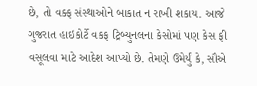છે, તો વક્ફ સંસ્થાઓને બાકાત ન રાખી શકાય. આજે ગુજરાત હાઇકોર્ટે વકફ ટ્રિબ્યુનલના કેસોમાં પણ કેસ ફી વસૂલવા માટે આદેશ આપ્યો છે. તેમણે ઉમેર્યું કે, સૌએ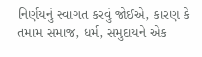નિર્ણયનું સ્વાગત કરવું જોઈએ, કારણ કે તમામ સમાજ, ધર્મ, સમુદાયને એક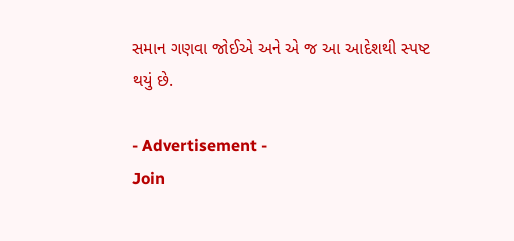સમાન ગણવા જોઈએ અને એ જ આ આદેશથી સ્પષ્ટ થયું છે.

- Advertisement -
Join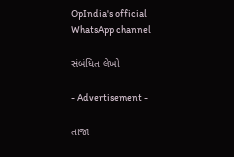OpIndia's official WhatsApp channel

સંબંધિત લેખો

- Advertisement -

તાજા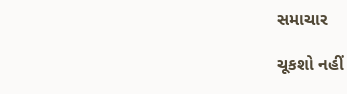સમાચાર

ચૂકશો નહીં